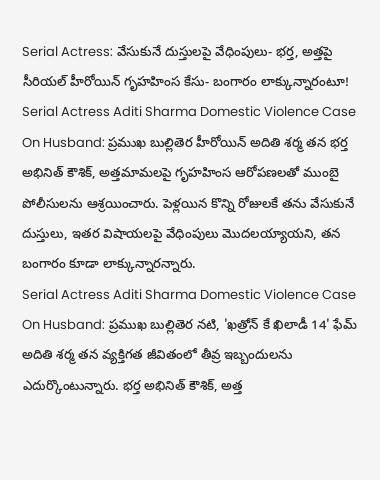Serial Actress: వేసుకునే దుస్తులపై వేధింపులు- భర్త, అత్తపై సీరియల్ హీరోయిన్ గృహహింస కేసు- బంగారం లాక్కున్నారంటూ!
Serial Actress Aditi Sharma Domestic Violence Case On Husband: ప్రముఖ బుల్లితెర హీరోయిన్ అదితి శర్మ తన భర్త అభినిత్ కౌశిక్, అత్తమామలపై గృహహింస ఆరోపణలతో ముంబై పోలీసులను ఆశ్రయించారు. పెళ్లయిన కొన్ని రోజులకే తను వేసుకునే దుస్తులు, ఇతర విషాయలపై వేధింపులు మొదలయ్యాయని, తన బంగారం కూడా లాక్కున్నారన్నారు.
Serial Actress Aditi Sharma Domestic Violence Case On Husband: ప్రముఖ బుల్లితెర నటి, 'ఖత్రోన్ కే ఖిలాడీ 14' ఫేమ్ అదితి శర్మ తన వ్యక్తిగత జీవితంలో తీవ్ర ఇబ్బందులను ఎదుర్కొంటున్నారు. భర్త అభినిత్ కౌశిక్, అత్త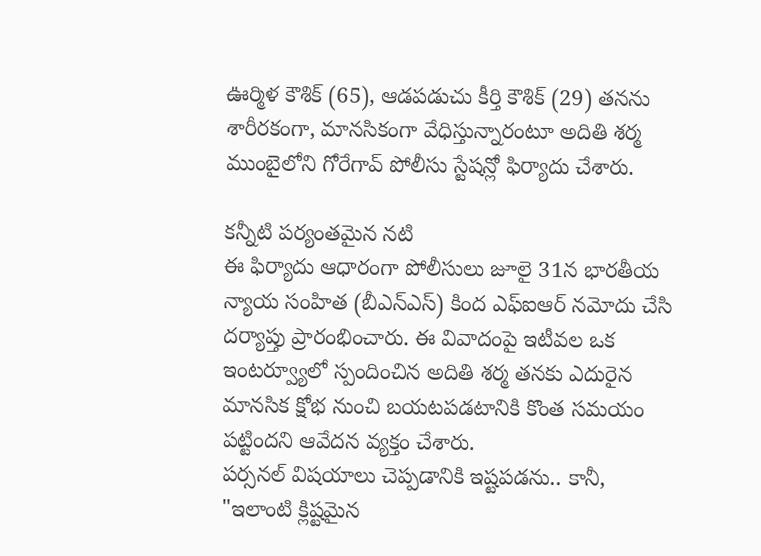ఊర్మిళ కౌశిక్ (65), ఆడపడుచు కీర్తి కౌశిక్ (29) తనను శారీరకంగా, మానసికంగా వేధిస్తున్నారంటూ అదితి శర్మ ముంబైలోని గోరేగావ్ పోలీసు స్టేషన్లో ఫిర్యాదు చేశారు.

కన్నీటి పర్యంతమైన నటి
ఈ ఫిర్యాదు ఆధారంగా పోలీసులు జూలై 31న భారతీయ న్యాయ సంహిత (బీఎన్ఎస్) కింద ఎఫ్ఐఆర్ నమోదు చేసి దర్యాప్తు ప్రారంభించారు. ఈ వివాదంపై ఇటీవల ఒక ఇంటర్వ్యూలో స్పందించిన అదితి శర్మ తనకు ఎదురైన మానసిక క్షోభ నుంచి బయటపడటానికి కొంత సమయం పట్టిందని ఆవేదన వ్యక్తం చేశారు.
పర్సనల్ విషయాలు చెప్పడానికి ఇష్టపడను.. కానీ,
"ఇలాంటి క్లిష్టమైన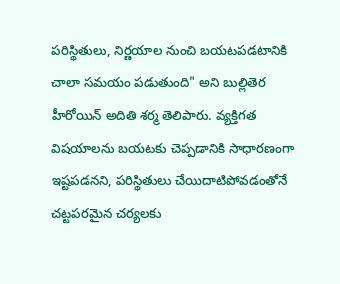పరిస్థితులు, నిర్ణయాల నుంచి బయటపడటానికి చాలా సమయం పడుతుంది" అని బుల్లితెర హీరోయిన్ అదితి శర్మ తెలిపారు. వ్యక్తిగత విషయాలను బయటకు చెప్పడానికి సాధారణంగా ఇష్టపడనని, పరిస్థితులు చేయిదాటిపోవడంతోనే చట్టపరమైన చర్యలకు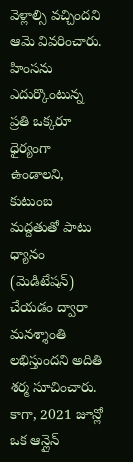వెళ్లాల్సి వచ్చిందని ఆమె వివరించారు.
హింసను ఎదుర్కొంటున్న ప్రతి ఒక్కరూ ధైర్యంగా ఉండాలని, కుటుంబ మద్దతుతో పాటు ధ్యానం (మెడిటేషన్) చేయడం ద్వారా మనశ్శాంతి లభిస్తుందని అదితి శర్మ సూచించారు. కాగా, 2021 జూన్లో ఒక ఆన్లైన్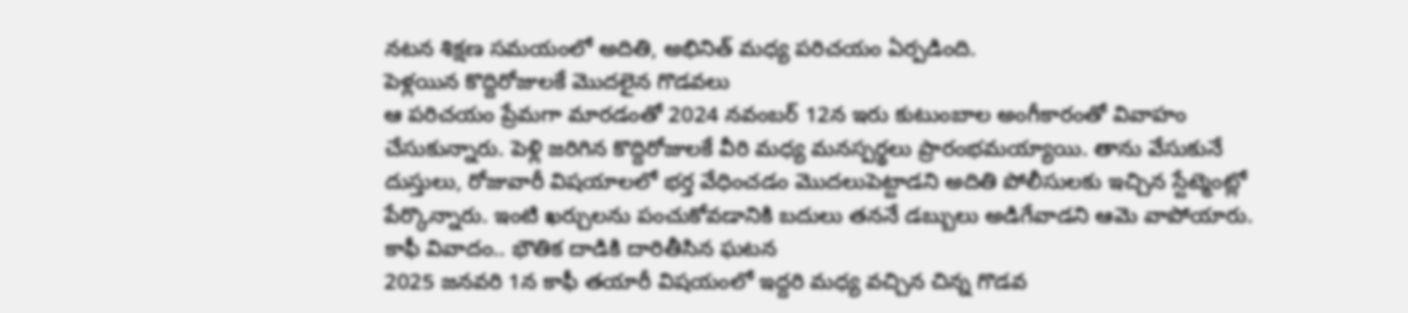నటన శిక్షణ సమయంలో అదితి, అభినిత్ మధ్య పరిచయం ఏర్పడింది.
పెళ్లయిన కొద్దిరోజులకే మొదలైన గొడవలు
ఆ పరిచయం ప్రేమగా మారడంతో 2024 నవంబర్ 12న ఇరు కుటుంబాల అంగీకారంతో వివాహం చేసుకున్నారు. పెళ్లి జరిగిన కొద్దిరోజులకే వీరి మధ్య మనస్పర్థలు ప్రారంభమయ్యాయి. తాను వేసుకునే దుస్తులు, రోజువారీ విషయాలలో భర్త వేధించడం మొదలుపెట్టాడని అదితి పోలీసులకు ఇచ్చిన స్టేట్మెంట్లో పేర్కొన్నారు. ఇంటి ఖర్చులను పంచుకోవడానికి బదులు తననే డబ్బులు అడిగేవాడని ఆమె వాపోయారు.
కాఫీ వివాదం.. భౌతిక దాడికి దారితీసిన ఘటన
2025 జనవరి 1న కాఫీ తయారీ విషయంలో ఇద్దరి మధ్య వచ్చిన చిన్న గొడవ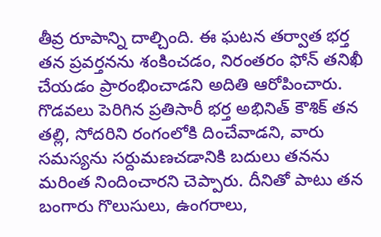తీవ్ర రూపాన్ని దాల్చింది. ఈ ఘటన తర్వాత భర్త తన ప్రవర్తనను శంకించడం, నిరంతరం ఫోన్ తనిఖీ చేయడం ప్రారంభించాడని అదితి ఆరోపించారు.
గొడవలు పెరిగిన ప్రతిసారీ భర్త అభినిత్ కౌశిక్ తన తల్లి, సోదరిని రంగంలోకి దించేవాడని, వారు సమస్యను సర్దుమణచడానికి బదులు తనను మరింత నిందించారని చెప్పారు. దీనితో పాటు తన బంగారు గొలుసులు, ఉంగరాలు,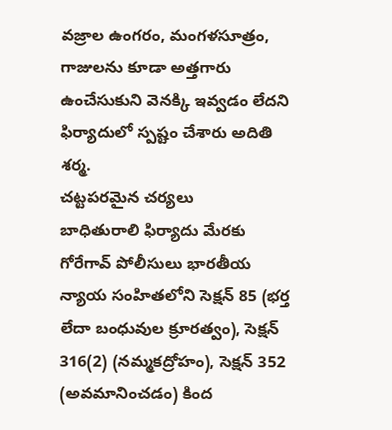వజ్రాల ఉంగరం, మంగళసూత్రం, గాజులను కూడా అత్తగారు ఉంచేసుకుని వెనక్కి ఇవ్వడం లేదని ఫిర్యాదులో స్పష్టం చేశారు అదితి శర్మ.
చట్టపరమైన చర్యలు
బాధితురాలి ఫిర్యాదు మేరకు గోరేగావ్ పోలీసులు భారతీయ న్యాయ సంహితలోని సెక్షన్ 85 (భర్త లేదా బంధువుల క్రూరత్వం), సెక్షన్ 316(2) (నమ్మకద్రోహం), సెక్షన్ 352 (అవమానించడం) కింద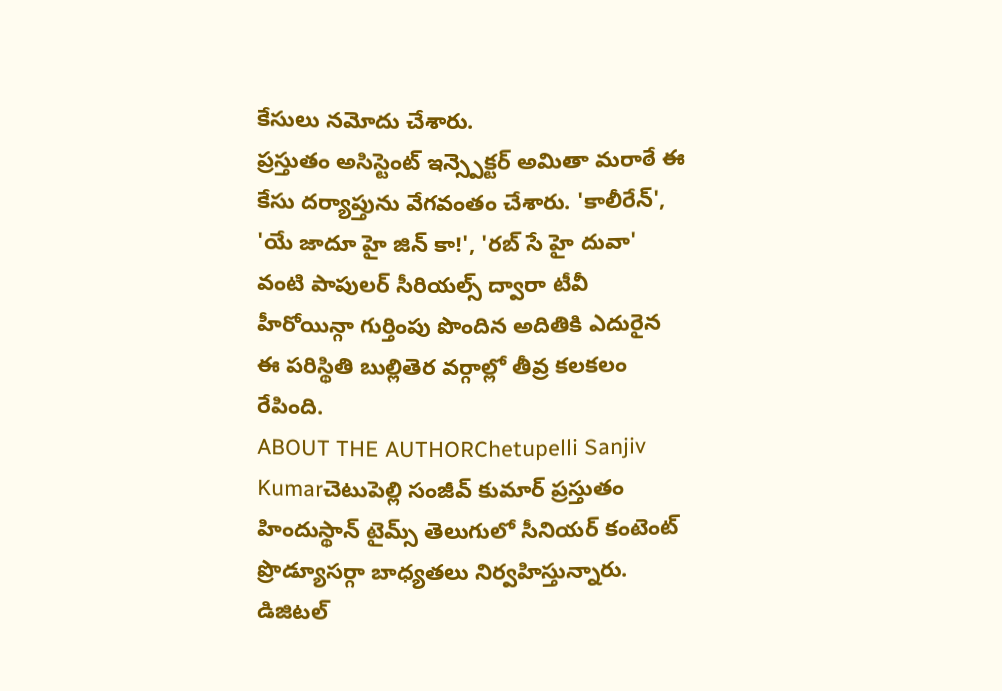కేసులు నమోదు చేశారు.
ప్రస్తుతం అసిస్టెంట్ ఇన్స్పెక్టర్ అమితా మరాఠే ఈ కేసు దర్యాప్తును వేగవంతం చేశారు. 'కాలీరేన్', 'యే జాదూ హై జిన్ కా!', 'రబ్ సే హై దువా' వంటి పాపులర్ సీరియల్స్ ద్వారా టీవీ హీరోయిన్గా గుర్తింపు పొందిన అదితికి ఎదురైన ఈ పరిస్థితి బుల్లితెర వర్గాల్లో తీవ్ర కలకలం రేపింది.
ABOUT THE AUTHORChetupelli Sanjiv Kumarచెటుపెల్లి సంజీవ్ కుమార్ ప్రస్తుతం హిందుస్థాన్ టైమ్స్ తెలుగులో సీనియర్ కంటెంట్ ప్రొడ్యూసర్గా బాధ్యతలు నిర్వహిస్తున్నారు. డిజిటల్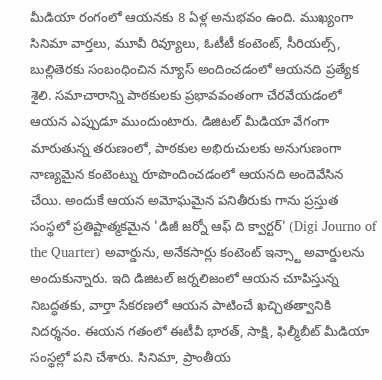మీడియా రంగంలో ఆయనకు 8 ఏళ్ల అనుభవం ఉంది. ముఖ్యంగా సినిమా వార్తలు, మూవీ రివ్యూలు, ఓటీటీ కంటెంట్, సీరియల్స్, బుల్లితెరకు సంబంధించిన న్యూస్ అందించడంలో ఆయనది ప్రత్యేక శైలి. సమాచారాన్ని పాఠకులకు ప్రభావవంతంగా చేరవేయడంలో ఆయన ఎప్పుడూ ముందుంటారు. డిజిటల్ మీడియా వేగంగా మారుతున్న తరుణంలో, పాఠకుల అభిరుచులకు అనుగుణంగా నాణ్యమైన కంటెంట్ను రూపొందించడంలో ఆయనది అందెవేసిన చేయి. అందుకే ఆయన అమోఘమైన పనితీరుకు గాను ప్రస్తుత సంస్థలో ప్రతిష్టాత్మకమైన 'డిజీ జర్నో ఆఫ్ ది క్వార్టర్' (Digi Journo of the Quarter) అవార్డును, అనేకసార్లు కంటెంట్ ఇన్స్టా అవార్డులను అందుకున్నారు. ఇది డిజిటల్ జర్నలిజంలో ఆయన చూపిస్తున్న నిబద్ధతకు, వార్తా సేకరణలో ఆయన పాటించే ఖచ్చితత్వానికి నిదర్శనం. ఈయన గతంలో ఈటీవీ భారత్, సాక్షి, ఫిల్మీబీట్ మీడియా సంస్థల్లో పని చేశారు. సినిమా, ప్రాంతీయ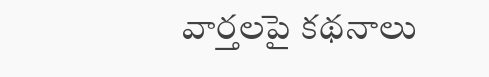వార్తలపై కథనాలు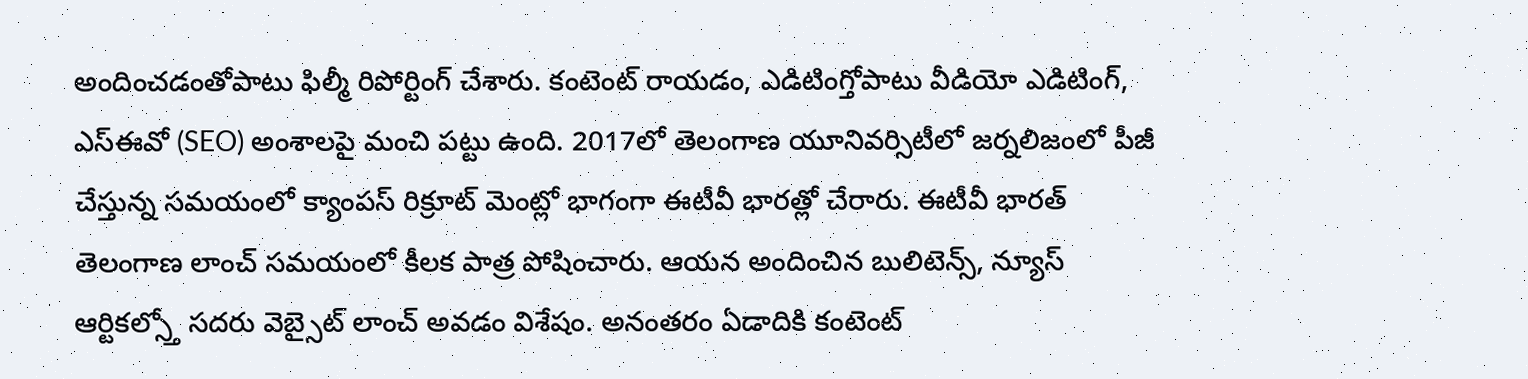అందించడంతోపాటు ఫిల్మీ రిపోర్టింగ్ చేశారు. కంటెంట్ రాయడం, ఎడిటింగ్తోపాటు వీడియో ఎడిటింగ్, ఎస్ఈవో (SEO) అంశాలపై మంచి పట్టు ఉంది. 2017లో తెలంగాణ యూనివర్సిటీలో జర్నలిజంలో పీజీ చేస్తున్న సమయంలో క్యాంపస్ రిక్రూట్ మెంట్లో భాగంగా ఈటీవీ భారత్లో చేరారు. ఈటీవీ భారత్ తెలంగాణ లాంచ్ సమయంలో కీలక పాత్ర పోషించారు. ఆయన అందించిన బులిటెన్స్, న్యూస్ ఆర్టికల్స్తో సదరు వెబ్సైట్ లాంచ్ అవడం విశేషం. అనంతరం ఏడాదికి కంటెంట్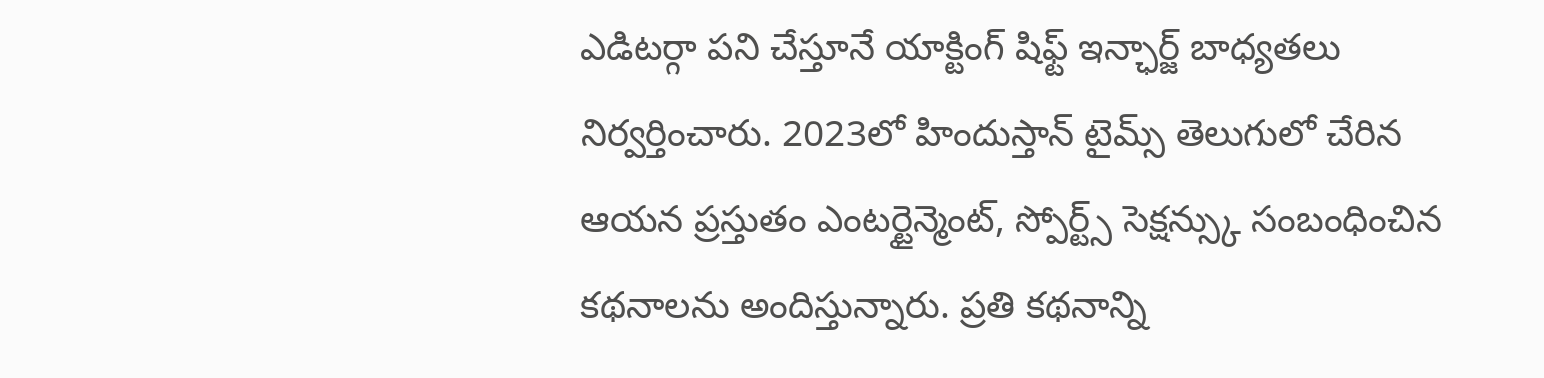ఎడిటర్గా పని చేస్తూనే యాక్టింగ్ షిఫ్ట్ ఇన్ఛార్జ్ బాధ్యతలు నిర్వర్తించారు. 2023లో హిందుస్తాన్ టైమ్స్ తెలుగులో చేరిన ఆయన ప్రస్తుతం ఎంటర్టైన్మెంట్, స్పోర్ట్స్ సెక్షన్స్కు సంబంధించిన కథనాలను అందిస్తున్నారు. ప్రతి కథనాన్ని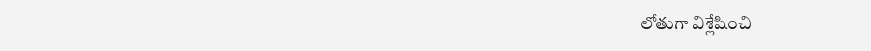లోతుగా విశ్లేషించి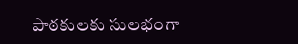పాఠకులకు సులభంగా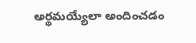అర్థమయ్యేలా అందించడం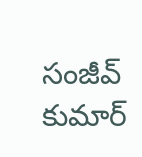సంజీవ్ కుమార్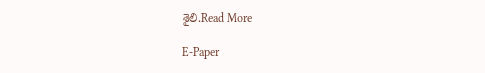శైలి.Read More

E-Paper